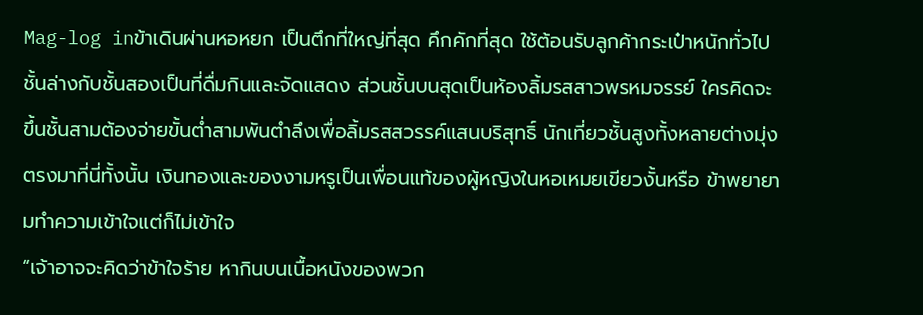Mag-log inข้าเดินผ่านหอหยก เป็นตึกที่ใหญ่ที่สุด คึกคักที่สุด ใช้ต้อนรับลูกค้ากระเป๋าหนักทั่วไป ชั้นล่างกับชั้นสองเป็นที่ดื่มกินและจัดแสดง ส่วนชั้นบนสุดเป็นห้องลิ้มรสสาวพรหมจรรย์ ใครคิดจะขึ้นชั้นสามต้องจ่ายขั้นต่ำสามพันตำลึงเพื่อลิ้มรสสวรรค์แสนบริสุทธิ์ นักเที่ยวชั้นสูงทั้งหลายต่างมุ่งตรงมาที่นี่ทั้งนั้น เงินทองและของงามหรูเป็นเพื่อนแท้ของผู้หญิงในหอเหมยเขียวงั้นหรือ ข้าพยายามทำความเข้าใจแต่ก็ไม่เข้าใจ
“เจ้าอาจจะคิดว่าข้าใจร้าย หากินบนเนื้อหนังของพวก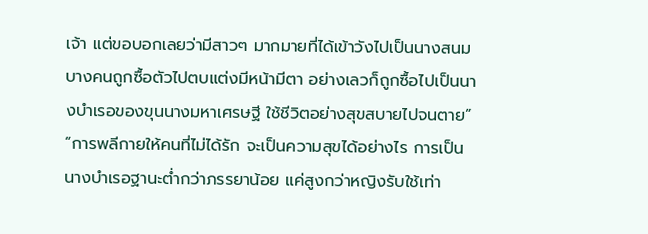เจ้า แต่ขอบอกเลยว่ามีสาวๆ มากมายที่ได้เข้าวังไปเป็นนางสนม บางคนถูกซื้อตัวไปตบแต่งมีหน้ามีตา อย่างเลวก็ถูกซื้อไปเป็นนางบำเรอของขุนนางมหาเศรษฐี ใช้ชีวิตอย่างสุขสบายไปจนตาย”
“การพลีกายให้คนที่ไม่ได้รัก จะเป็นความสุขได้อย่างไร การเป็นนางบำเรอฐานะต่ำกว่าภรรยาน้อย แค่สูงกว่าหญิงรับใช้เท่า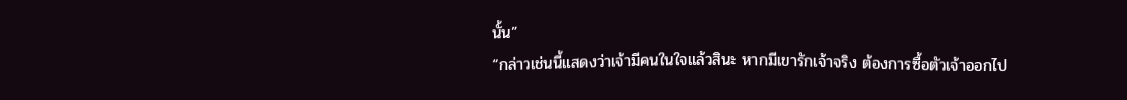นั้น”
“กล่าวเช่นนี้แสดงว่าเจ้ามีคนในใจแล้วสินะ หากมีเขารักเจ้าจริง ต้องการซื้อตัวเจ้าออกไป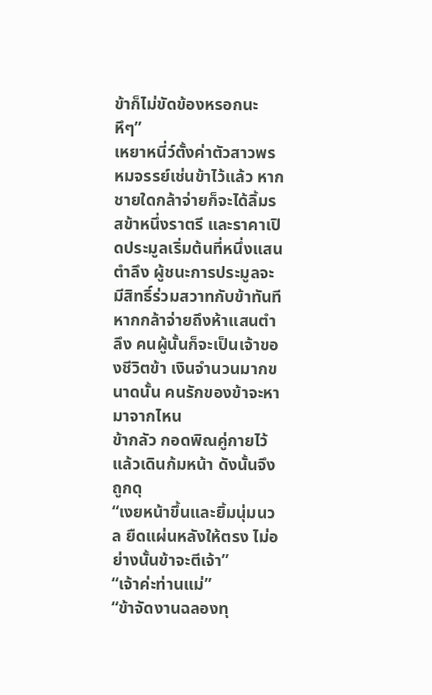ข้าก็ไม่ขัดข้องหรอกนะ หึๆ”
เหยาหนี่ว์ตั้งค่าตัวสาวพรหมจรรย์เช่นข้าไว้แล้ว หากชายใดกล้าจ่ายก็จะได้ลิ้มรสข้าหนึ่งราตรี และราคาเปิดประมูลเริ่มต้นที่หนึ่งแสนตำลึง ผู้ชนะการประมูลจะมีสิทธิ์ร่วมสวาทกับข้าทันที หากกล้าจ่ายถึงห้าแสนตำลึง คนผู้นั้นก็จะเป็นเจ้าของชีวิตข้า เงินจำนวนมากขนาดนั้น คนรักของข้าจะหามาจากไหน
ข้ากลัว กอดพิณคู่กายไว้แล้วเดินก้มหน้า ดังนั้นจึงถูกดุ
“เงยหน้าขึ้นและยิ้มนุ่มนวล ยืดแผ่นหลังให้ตรง ไม่อย่างนั้นข้าจะตีเจ้า”
“เจ้าค่ะท่านแม่”
“ข้าจัดงานฉลองทุ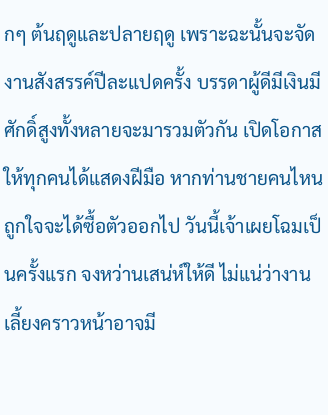กๆ ต้นฤดูและปลายฤดู เพราะฉะนั้นจะจัดงานสังสรรค์ปีละแปดครั้ง บรรดาผู้ดีมีเงินมีศักดิ์สูงทั้งหลายจะมารวมตัวกัน เปิดโอกาสให้ทุกคนได้แสดงฝีมือ หากท่านชายคนไหนถูกใจจะได้ซื้อตัวออกไป วันนี้เจ้าเผยโฉมเป็นครั้งแรก จงหว่านเสน่ห์ให้ดี ไม่แน่ว่างานเลี้ยงคราวหน้าอาจมี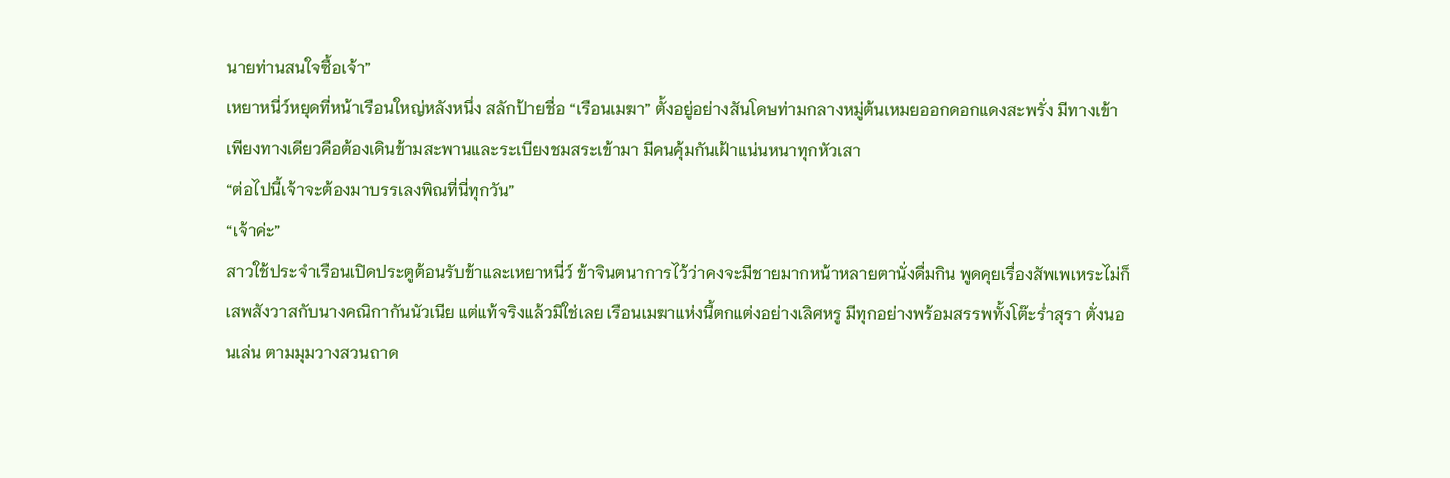นายท่านสนใจซื้อเจ้า”
เหยาหนี่ว์หยุดที่หน้าเรือนใหญ่หลังหนึ่ง สลักป้ายชื่อ “เรือนเมฆา” ตั้งอยู่อย่างสันโดษท่ามกลางหมู่ต้นเหมยออกดอกแดงสะพรั่ง มีทางเข้าเพียงทางเดียวคือต้องเดินข้ามสะพานและระเบียงชมสระเข้ามา มีคนคุ้มกันเฝ้าแน่นหนาทุกหัวเสา
“ต่อไปนี้เจ้าจะต้องมาบรรเลงพิณที่นี่ทุกวัน”
“เจ้าค่ะ”
สาวใช้ประจำเรือนเปิดประตูต้อนรับข้าและเหยาหนี่ว์ ข้าจินตนาการไว้ว่าคงจะมีชายมากหน้าหลายตานั่งดื่มกิน พูดคุยเรื่องสัพเพเหระไม่ก็เสพสังวาสกับนางคณิกากันนัวเนีย แต่แท้จริงแล้วมิใช่เลย เรือนเมฆาแห่งนี้ตกแต่งอย่างเลิศหรู มีทุกอย่างพร้อมสรรพทั้งโต๊ะร่ำสุรา ตั่งนอนเล่น ตามมุมวางสวนถาด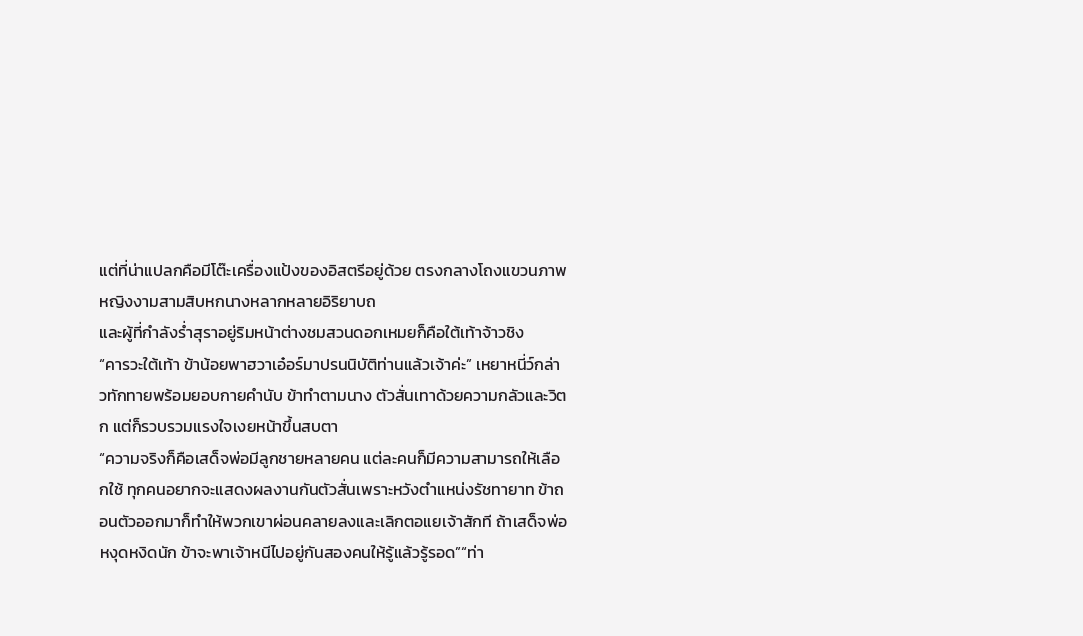แต่ที่น่าแปลกคือมีโต๊ะเครื่องแป้งของอิสตรีอยู่ด้วย ตรงกลางโถงแขวนภาพหญิงงามสามสิบหกนางหลากหลายอิริยาบถ
และผู้ที่กำลังร่ำสุราอยู่ริมหน้าต่างชมสวนดอกเหมยก็คือใต้เท้าจ้าวชิง
“คารวะใต้เท้า ข้าน้อยพาฮวาเอ๋อร์มาปรนนิบัติท่านแล้วเจ้าค่ะ” เหยาหนี่ว์กล่าวทักทายพร้อมยอบกายคำนับ ข้าทำตามนาง ตัวสั่นเทาด้วยความกลัวและวิตก แต่ก็รวบรวมแรงใจเงยหน้าขึ้นสบตา
“ความจริงก็คือเสด็จพ่อมีลูกชายหลายคน แต่ละคนก็มีความสามารถให้เลือกใช้ ทุกคนอยากจะแสดงผลงานกันตัวสั่นเพราะหวังตำแหน่งรัชทายาท ข้าถอนตัวออกมาก็ทำให้พวกเขาผ่อนคลายลงและเลิกตอแยเจ้าสักที ถ้าเสด็จพ่อหงุดหงิดนัก ข้าจะพาเจ้าหนีไปอยู่กันสองคนให้รู้แล้วรู้รอด”“ท่า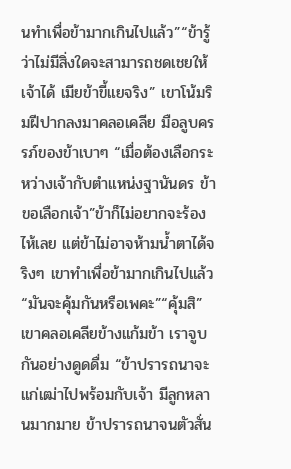นทำเพื่อข้ามากเกินไปแล้ว”“ข้ารู้ว่าไม่มีสิ่งใดจะสามารถชดเชยให้เจ้าได้ เมียข้าขี้แยจริง” เขาโน้มริมฝีปากลงมาคลอเคลีย มือลูบครรภ์ของข้าเบาๆ “เมื่อต้องเลือกระหว่างเจ้ากับตำแหน่งฐานันดร ข้าขอเลือกเจ้า”ข้าก็ไม่อยากจะร้องไห้เลย แต่ข้าไม่อาจห้ามน้ำตาได้จริงๆ เขาทำเพื่อข้ามากเกินไปแล้ว“มันจะคุ้มกันหรือเพคะ”“คุ้มสิ” เขาคลอเคลียข้างแก้มข้า เราจูบกันอย่างดูดดื่ม “ข้าปรารถนาจะแก่เฒ่าไปพร้อมกับเจ้า มีลูกหลานมากมาย ข้าปรารถนาจนตัวสั่น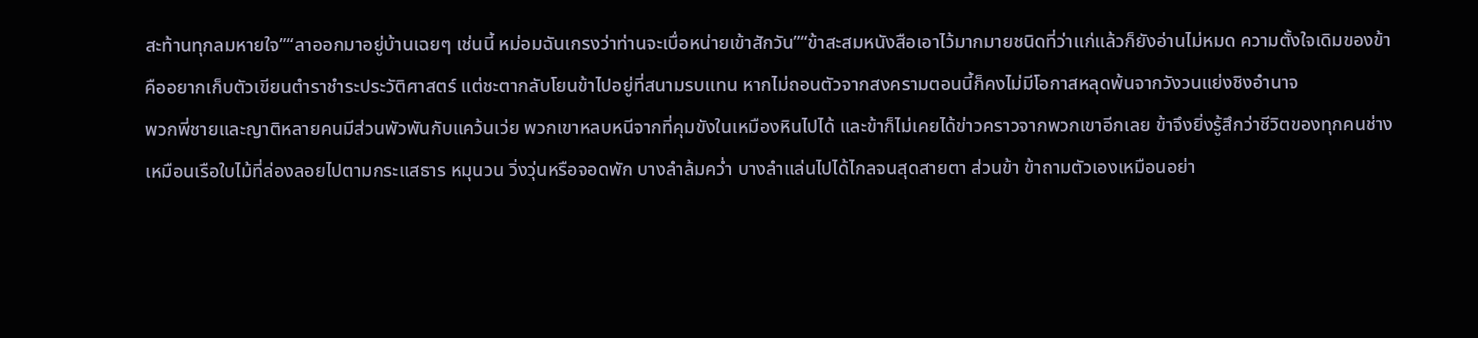สะท้านทุกลมหายใจ”“ลาออกมาอยู่บ้านเฉยๆ เช่นนี้ หม่อมฉันเกรงว่าท่านจะเบื่อหน่ายเข้าสักวัน”“ข้าสะสมหนังสือเอาไว้มากมายชนิดที่ว่าแก่แล้วก็ยังอ่านไม่หมด ความตั้งใจเดิมของข้าคืออยากเก็บตัวเขียนตำราชำระประวัติศาสตร์ แต่ชะตากลับโยนข้าไปอยู่ที่สนามรบแทน หากไม่ถอนตัวจากสงครามตอนนี้ก็คงไม่มีโอกาสหลุดพ้นจากวังวนแย่งชิงอำนาจ
พวกพี่ชายและญาติหลายคนมีส่วนพัวพันกับแคว้นเว่ย พวกเขาหลบหนีจากที่คุมขังในเหมืองหินไปได้ และข้าก็ไม่เคยได้ข่าวคราวจากพวกเขาอีกเลย ข้าจึงยิ่งรู้สึกว่าชีวิตของทุกคนช่างเหมือนเรือใบไม้ที่ล่องลอยไปตามกระแสธาร หมุนวน วิ่งวุ่นหรือจอดพัก บางลำล้มคว่ำ บางลำแล่นไปได้ไกลจนสุดสายตา ส่วนข้า ข้าถามตัวเองเหมือนอย่า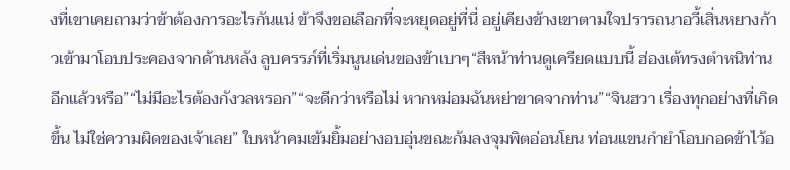งที่เขาเคยถามว่าข้าต้องการอะไรกันแน่ ข้าจึงขอเลือกที่จะหยุดอยู่ที่นี่ อยู่เคียงข้างเขาตามใจปรารถนาอวี้เสิ่นหยางก้าวเข้ามาโอบประคองจากด้านหลัง ลูบครรภ์ที่เริ่มนูนเด่นของข้าเบาๆ“สีหน้าท่านดูเครียดแบบนี้ ฮ่องเต้ทรงตำหนิท่านอีกแล้วหรือ”“ไม่มีอะไรต้องกังวลหรอก”“จะดีกว่าหรือไม่ หากหม่อมฉันหย่าขาดจากท่าน”“จินฮวา เรื่องทุกอย่างที่เกิดขึ้น ไม่ใช่ความผิดของเจ้าเลย” ใบหน้าคมเข้มยิ้มอย่างอบอุ่นขณะก้มลงจุมพิตอ่อนโยน ท่อนแขนกำยำโอบกอดข้าไว้อ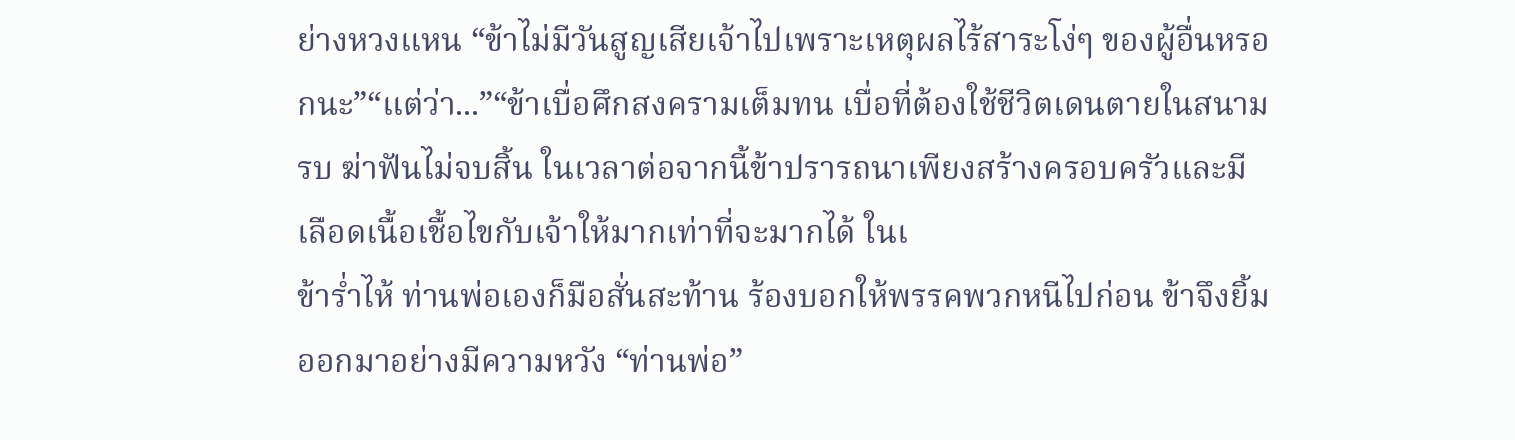ย่างหวงแหน “ข้าไม่มีวันสูญเสียเจ้าไปเพราะเหตุผลไร้สาระโง่ๆ ของผู้อื่นหรอกนะ”“แต่ว่า...”“ข้าเบื่อศึกสงครามเต็มทน เบื่อที่ต้องใช้ชีวิตเดนตายในสนามรบ ฆ่าฟันไม่จบสิ้น ในเวลาต่อจากนี้ข้าปรารถนาเพียงสร้างครอบครัวและมีเลือดเนื้อเชื้อไขกับเจ้าให้มากเท่าที่จะมากได้ ในเ
ข้าร่ำไห้ ท่านพ่อเองก็มือสั่นสะท้าน ร้องบอกให้พรรคพวกหนีไปก่อน ข้าจึงยิ้มออกมาอย่างมีความหวัง “ท่านพ่อ”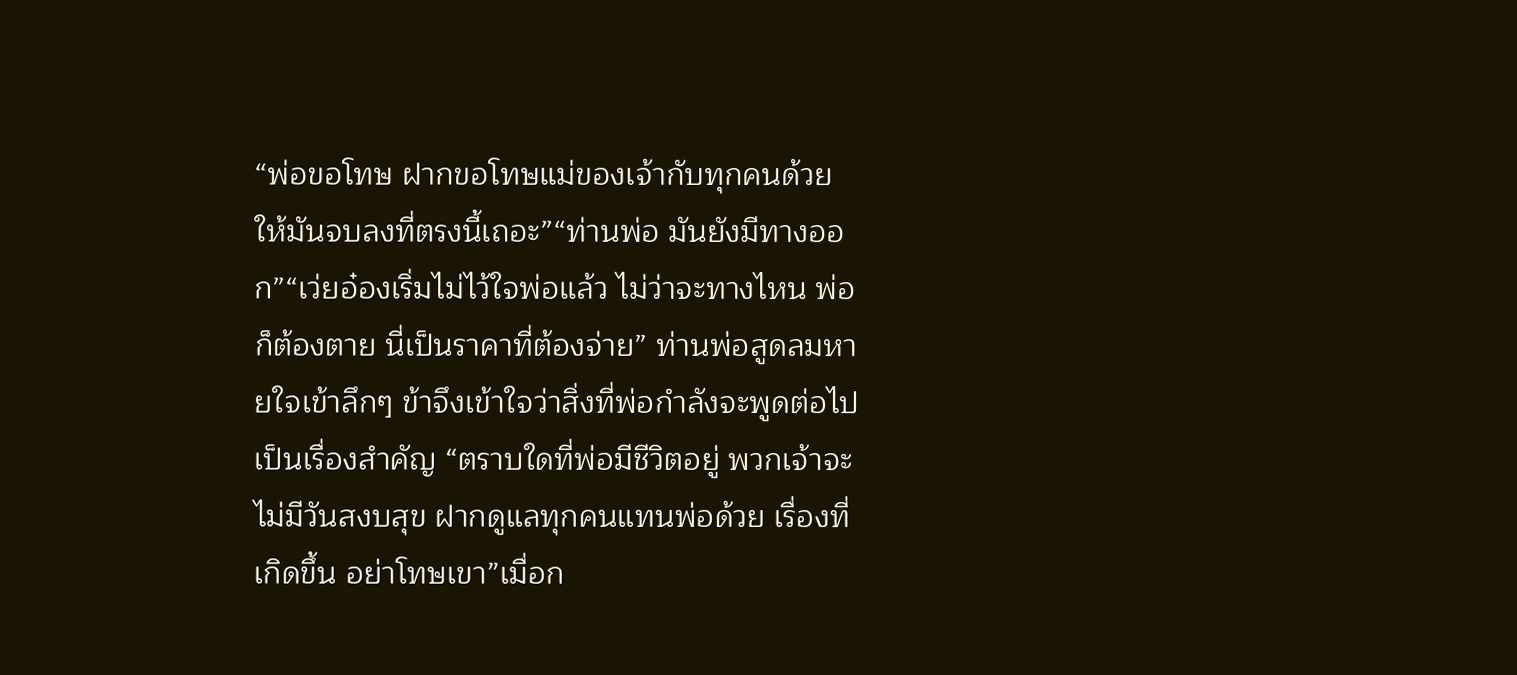“พ่อขอโทษ ฝากขอโทษแม่ของเจ้ากับทุกคนด้วย ให้มันจบลงที่ตรงนี้เถอะ”“ท่านพ่อ มันยังมีทางออก”“เว่ยอ๋องเริ่มไม่ไว้ใจพ่อแล้ว ไม่ว่าจะทางไหน พ่อก็ต้องตาย นี่เป็นราคาที่ต้องจ่าย” ท่านพ่อสูดลมหายใจเข้าลึกๆ ข้าจึงเข้าใจว่าสิ่งที่พ่อกำลังจะพูดต่อไปเป็นเรื่องสำคัญ “ตราบใดที่พ่อมีชีวิตอยู่ พวกเจ้าจะไม่มีวันสงบสุข ฝากดูแลทุกคนแทนพ่อด้วย เรื่องที่เกิดขึ้น อย่าโทษเขา”เมื่อก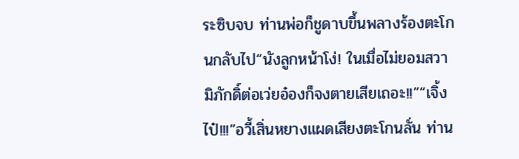ระซิบจบ ท่านพ่อก็ชูดาบขึ้นพลางร้องตะโกนกลับไป“นังลูกหน้าโง่! ในเมื่อไม่ยอมสวามิภักดิ์ต่อเว่ยอ๋องก็จงตายเสียเถอะ!!”“เจิ้งไป๋!!!”อวี้เสิ่นหยางแผดเสียงตะโกนลั่น ท่าน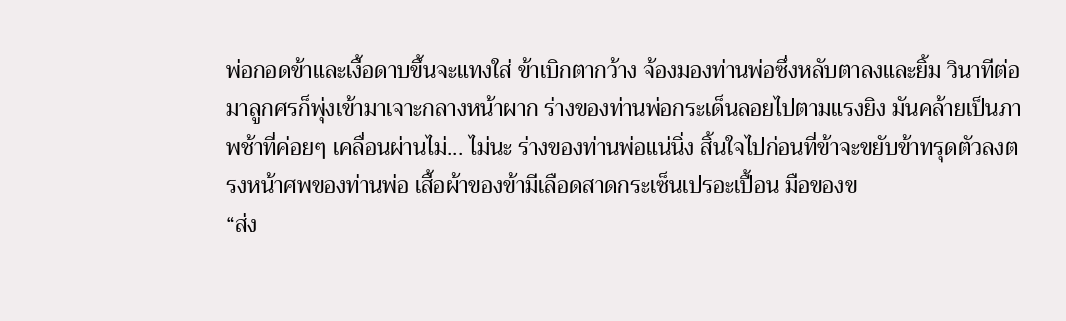พ่อกอดข้าและเงื้อดาบขึ้นจะแทงใส่ ข้าเบิกตากว้าง จ้องมองท่านพ่อซึ่งหลับตาลงและยิ้ม วินาทีต่อมาลูกศรก็พุ่งเข้ามาเจาะกลางหน้าผาก ร่างของท่านพ่อกระเด็นลอยไปตามแรงยิง มันคล้ายเป็นภาพช้าที่ค่อยๆ เคลื่อนผ่านไม่... ไม่นะ ร่างของท่านพ่อแน่นิ่ง สิ้นใจไปก่อนที่ข้าจะขยับข้าทรุดตัวลงตรงหน้าศพของท่านพ่อ เสื้อผ้าของข้ามีเลือดสาดกระเซ็นเปรอะเปื้อน มือของข
“ส่ง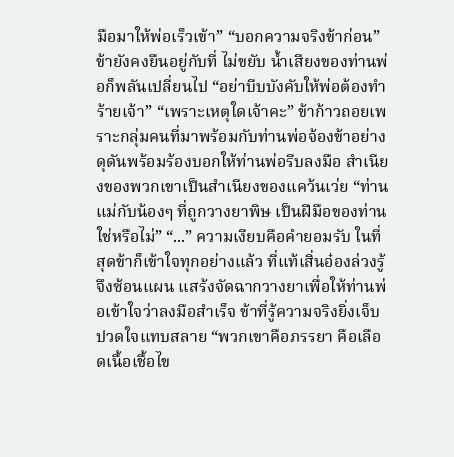มือมาให้พ่อเร็วเข้า” “บอกความจริงข้าก่อน” ข้ายังคงยืนอยู่กับที่ ไม่ขยับ น้ำเสียงของท่านพ่อก็พลันเปลี่ยนไป “อย่าบีบบังคับให้พ่อต้องทำร้ายเจ้า” “เพราะเหตุใดเจ้าคะ” ข้าก้าวถอยเพราะกลุ่มคนที่มาพร้อมกับท่านพ่อจ้องข้าอย่างดุดันพร้อมร้องบอกให้ท่านพ่อรีบลงมือ สำเนียงของพวกเขาเป็นสำเนียงของแคว้นเว่ย “ท่านแม่กับน้องๆ ที่ถูกวางยาพิษ เป็นฝีมือของท่านใช่หรือไม่” “...” ความเงียบคือคำยอมรับ ในที่สุดข้าก็เข้าใจทุกอย่างแล้ว ที่แท้เสิ่นอ๋องล่วงรู้จึงซ้อนแผน แสร้งจัดฉากวางยาเพื่อให้ท่านพ่อเข้าใจว่าลงมือสำเร็จ ข้าที่รู้ความจริงยิ่งเจ็บปวดใจแทบสลาย “พวกเขาคือภรรยา คือเลือดเนื้อเชื้อไข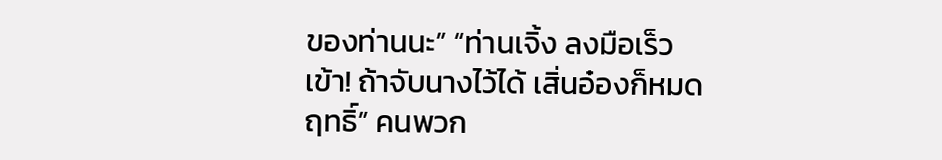ของท่านนะ” “ท่านเจิ้ง ลงมือเร็วเข้า! ถ้าจับนางไว้ได้ เสิ่นอ๋องก็หมดฤทธิ์” คนพวก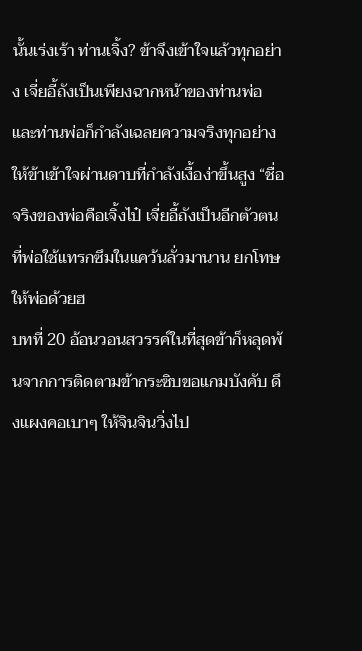นั้นเร่งเร้า ท่านเจิ้ง? ข้าจึงเข้าใจแล้วทุกอย่าง เจี่ยอี้ถังเป็นเพียงฉากหน้าของท่านพ่อ และท่านพ่อก็กำลังเฉลยความจริงทุกอย่างให้ข้าเข้าใจผ่านดาบที่กำลังเงื้อง่าขึ้นสูง “ชื่อจริงของพ่อคือเจิ้งไป๋ เจี่ยอี้ถังเป็นอีกตัวตนที่พ่อใช้แทรกซึมในแคว้นลั่วมานาน ยกโทษให้พ่อด้วยฮ
บทที่ 20 อ้อนวอนสวรรค์ในที่สุดข้าก็หลุดพ้นจากการติดตามข้ากระซิบขอแกมบังคับ ดึงแผงคอเบาๆ ให้จินจินวิ่งไป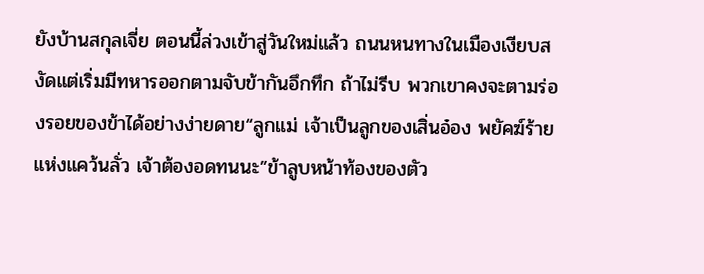ยังบ้านสกุลเจี่ย ตอนนี้ล่วงเข้าสู่วันใหม่แล้ว ถนนหนทางในเมืองเงียบสงัดแต่เริ่มมีทหารออกตามจับข้ากันอึกทึก ถ้าไม่รีบ พวกเขาคงจะตามร่องรอยของข้าได้อย่างง่ายดาย“ลูกแม่ เจ้าเป็นลูกของเสิ่นอ๋อง พยัคฆ์ร้ายแห่งแคว้นลั่ว เจ้าต้องอดทนนะ”ข้าลูบหน้าท้องของตัว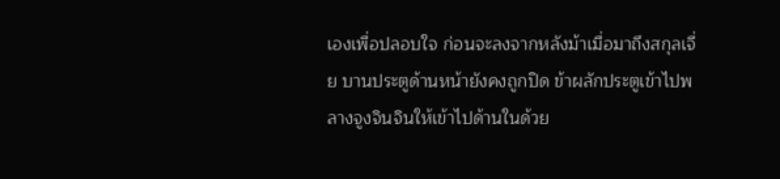เองเพื่อปลอบใจ ก่อนจะลงจากหลังม้าเมื่อมาถึงสกุลเจี่ย บานประตูด้านหน้ายังคงถูกปิด ข้าผลักประตูเข้าไปพลางจูงจินจินให้เข้าไปด้านในด้วย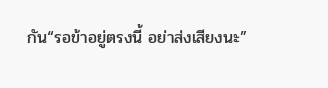กัน“รอข้าอยู่ตรงนี้ อย่าส่งเสียงนะ”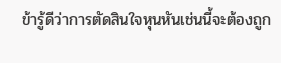ข้ารู้ดีว่าการตัดสินใจหุนหันเช่นนี้จะต้องถูก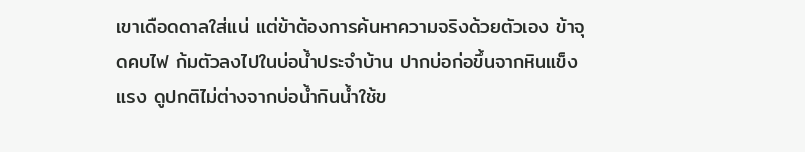เขาเดือดดาลใส่แน่ แต่ข้าต้องการค้นหาความจริงด้วยตัวเอง ข้าจุดคบไฟ ก้มตัวลงไปในบ่อน้ำประจำบ้าน ปากบ่อก่อขึ้นจากหินแข็งแรง ดูปกติไม่ต่างจากบ่อน้ำกินน้ำใช้ข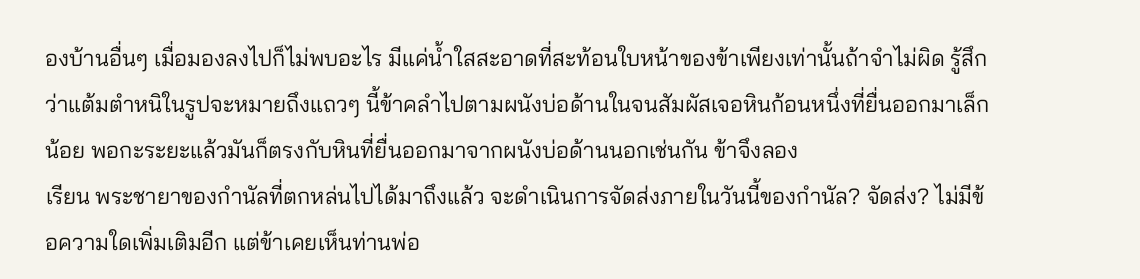องบ้านอื่นๆ เมื่อมองลงไปก็ไม่พบอะไร มีแค่น้ำใสสะอาดที่สะท้อนใบหน้าของข้าเพียงเท่านั้นถ้าจำไม่ผิด รู้สึกว่าแต้มตำหนิในรูปจะหมายถึงแถวๆ นี้ข้าคลำไปตามผนังบ่อด้านในจนสัมผัสเจอหินก้อนหนึ่งที่ยื่นออกมาเล็กน้อย พอกะระยะแล้วมันก็ตรงกับหินที่ยื่นออกมาจากผนังบ่อด้านนอกเช่นกัน ข้าจึงลอง
เรียน พระชายาของกำนัลที่ตกหล่นไปได้มาถึงแล้ว จะดำเนินการจัดส่งภายในวันนี้ของกำนัล? จัดส่ง? ไม่มีข้อความใดเพิ่มเติมอีก แต่ข้าเคยเห็นท่านพ่อ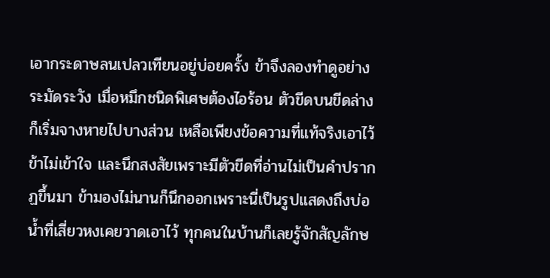เอากระดาษลนเปลวเทียนอยู่บ่อยครั้ง ข้าจึงลองทำดูอย่างระมัดระวัง เมื่อหมึกชนิดพิเศษต้องไอร้อน ตัวขีดบนขีดล่างก็เริ่มจางหายไปบางส่วน เหลือเพียงข้อความที่แท้จริงเอาไว้ข้าไม่เข้าใจ และนึกสงสัยเพราะมีตัวขีดที่อ่านไม่เป็นคำปรากฏขึ้นมา ข้ามองไม่นานก็นึกออกเพราะนี่เป็นรูปแสดงถึงบ่อน้ำที่เสี่ยวหงเคยวาดเอาไว้ ทุกคนในบ้านก็เลยรู้จักสัญลักษ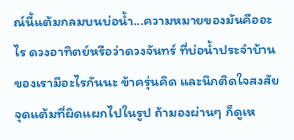ณ์นี้แต้มกลมบนบ่อน้ำ...ความหมายของมันคืออะไร ดวงอาทิตย์หรือว่าดวงจันทร์ ที่บ่อน้ำประจำบ้านของเรามีอะไรกันนะ ข้าครุ่นคิด และนึกติดใจสงสัยจุดแต้มที่ผิดแผกไปในรูป ถ้ามองผ่านๆ ก็ดูเห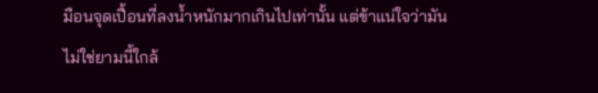มือนจุดเปื้อนที่ลงน้ำหนักมากเกินไปเท่านั้น แต่ข้าแน่ใจว่ามันไม่ใช่ยามนี้ใกล้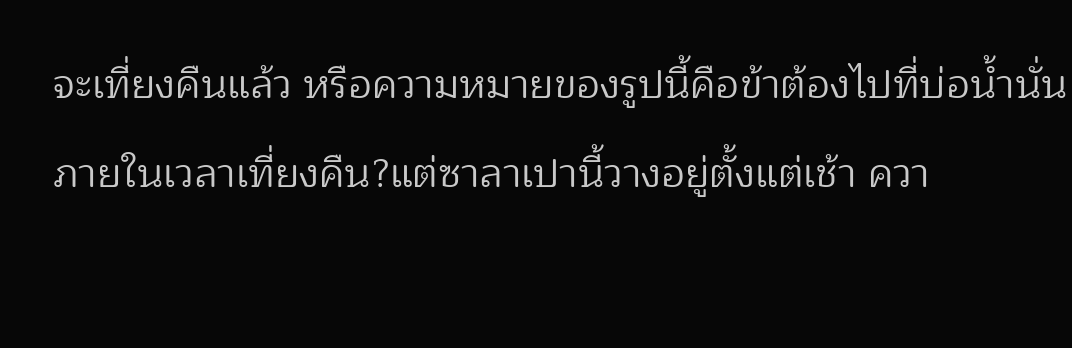จะเที่ยงคืนแล้ว หรือความหมายของรูปนี้คือข้าต้องไปที่บ่อน้ำนั่นภายในเวลาเที่ยงคืน?แต่ซาลาเปานี้วางอยู่ตั้งแต่เช้า ควา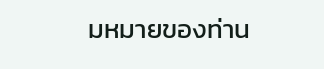มหมายของท่าน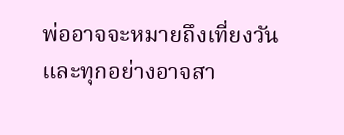พ่ออาจจะหมายถึงเที่ยงวัน และทุกอย่างอาจสา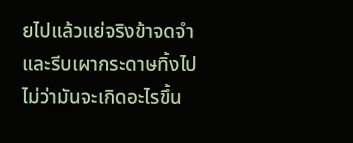ยไปแล้วแย่จริงข้าจดจำและรีบเผากระดาษทิ้งไป ไม่ว่ามันจะเกิดอะไรขึ้น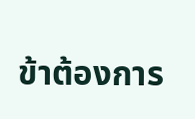ข้าต้องการ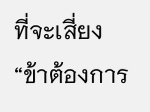ที่จะเสี่ยง“ข้าต้องการ